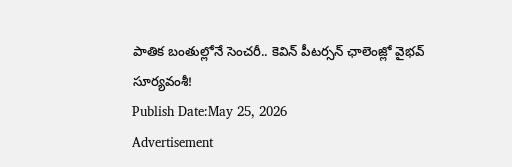పాతిక బంతుల్లోనే సెంచరీ.. కెవిన్ పీటర్సన్ ఛాలెంజ్లో వైభవ్ సూర్యవంశీ!
Publish Date:May 25, 2026
Advertisement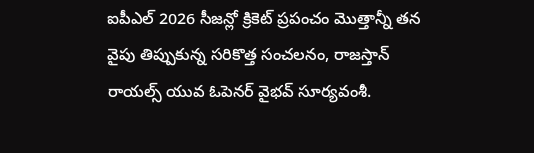ఐపీఎల్ 2026 సీజన్లో క్రికెట్ ప్రపంచం మొత్తాన్నీ తన వైపు తిప్పుకున్న సరికొత్త సంచలనం, రాజస్తాన్ రాయల్స్ యువ ఓపెనర్ వైభవ్ సూర్యవంశీ.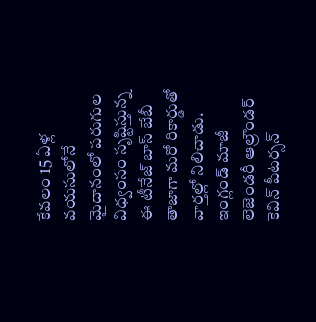కేవలం 15 ఏళ్ల వయసులోనే మైదానంలో పరుగుల విధ్వంసం సృష్టిస్తున్న ఈ టీనేజ్ బాస్ బేబీ తాజాగా మరో రికార్డుతో వార్తల్లో నిలిచాడు. ఇంగ్లండ్ మాజీ లెజెండరీ ఆల్రౌండర్ కెవిన్ పీటర్సన్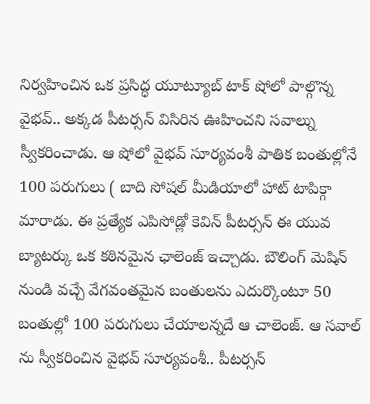నిర్వహించిన ఒక ప్రసిద్ధ యూట్యూబ్ టాక్ షోలో పాల్గొన్న వైభవ్.. అక్కడ పీటర్సన్ విసిరిన ఊహించని సవాల్ను స్వీకరించాడు. ఆ షోలో వైభవ్ సూర్యవంశీ పాతిక బంతుల్లోనే 100 పరుగులు ( బాది సోషల్ మీడియాలో హాట్ టాపిక్గా మారాడు. ఈ ప్రత్యేక ఎపిసోడ్లో కెవిన్ పీటర్సన్ ఈ యువ బ్యాటర్కు ఒక కఠినమైన ఛాలెంజ్ ఇచ్చాడు. బౌలింగ్ మెషిన్ నుండి వచ్చే వేగవంతమైన బంతులను ఎదుర్కొంటూ 50 బంతుల్లో 100 పరుగులు చేయాలన్నదే ఆ చాలెంజ్. ఆ సవాల్ ను స్వీకరించిన వైభవ్ సూర్యవంశీ.. పీటర్సన్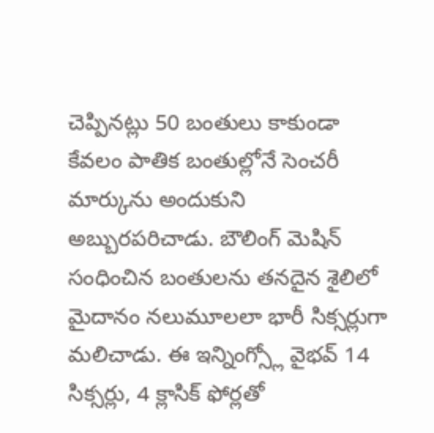చెప్పినట్లు 50 బంతులు కాకుండా కేవలం పాతిక బంతుల్లోనే సెంచరీ మార్కును అందుకుని అబ్బురపరిచాడు. బౌలింగ్ మెషిన్ సంధించిన బంతులను తనదైన శైలిలో మైదానం నలుమూలలా భారీ సిక్సర్లుగా మలిచాడు. ఈ ఇన్నింగ్స్లో వైభవ్ 14 సిక్సర్లు, 4 క్లాసిక్ ఫోర్లతో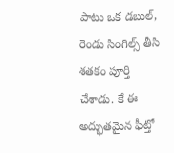పాటు ఒక డబుల్, రెండు సింగిల్స్ తీసి శతకం పూర్తి చేశాడు. కే ఈ అద్భుతమైన ఫీట్తో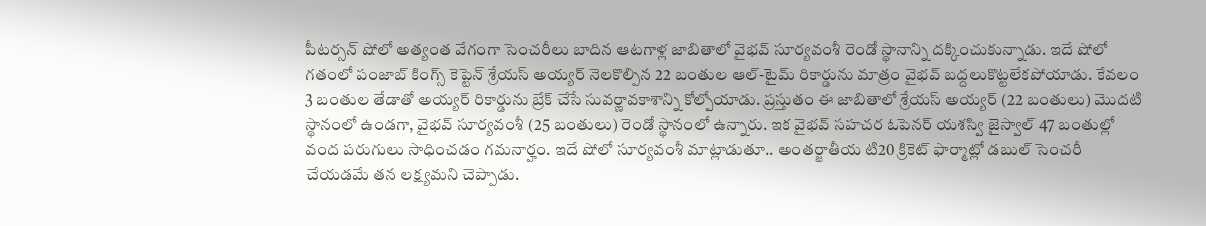పీటర్సన్ షోలో అత్యంత వేగంగా సెంచరీలు బాదిన ఆటగాళ్ల జాబితాలో వైభవ్ సూర్యవంశీ రెండో స్థానాన్ని దక్కించుకున్నాడు. ఇదే షోలో గతంలో పంజాబ్ కింగ్స్ కెప్టెన్ శ్రేయస్ అయ్యర్ నెలకొల్పిన 22 బంతుల ఆల్-టైమ్ రికార్డును మాత్రం వైభవ్ బద్దలుకొట్టలేకపోయాడు. కేవలం 3 బంతుల తేడాతో అయ్యర్ రికార్డును బ్రేక్ చేసే సువర్ణావకాశాన్ని కోల్పోయాడు. ప్రస్తుతం ఈ జాబితాలో శ్రేయస్ అయ్యర్ (22 బంతులు) మొదటి స్థానంలో ఉండగా, వైభవ్ సూర్యవంశీ (25 బంతులు) రెండో స్థానంలో ఉన్నారు. ఇక వైభవ్ సహచర ఓపెనర్ యశస్వి జైస్వాల్ 47 బంతుల్లో వంద పరుగులు సాధించడం గమనార్హం. ఇదే షోలో సూర్యవంశీ మాట్లాడుతూ.. అంతర్జాతీయ టి20 క్రికెట్ ఫార్మాట్లో డబుల్ సెంచరీ చేయడమే తన లక్ష్యమని చెప్పాడు.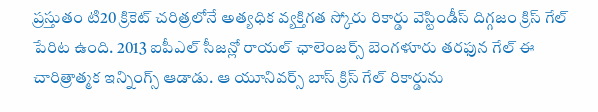ప్రస్తుతం టి20 క్రికెట్ చరిత్రలోనే అత్యధిక వ్యక్తిగత స్కోరు రికార్డు వెస్టిండీస్ దిగ్గజం క్రిస్ గేల్ పేరిట ఉంది. 2013 ఐపీఎల్ సీజన్లో రాయల్ ఛాలెంజర్స్ బెంగళూరు తరఫున గేల్ ఈ చారిత్రాత్మక ఇన్నింగ్స్ ఆడాడు. ఆ యూనివర్స్ బాస్ క్రిస్ గేల్ రికార్డును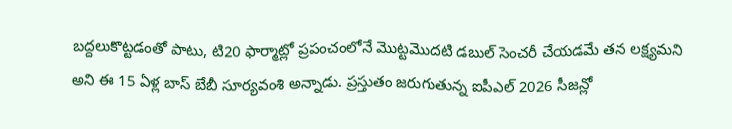బద్దలుకొట్టడంతో పాటు, టి20 ఫార్మాట్లో ప్రపంచంలోనే మొట్టమొదటి డబుల్ సెంచరీ చేయడమే తన లక్ష్యమని అని ఈ 15 ఏళ్ల బాస్ బేబీ సూర్యవంశి అన్నాడు. ప్రస్తుతం జరుగుతున్న ఐపీఎల్ 2026 సీజన్లో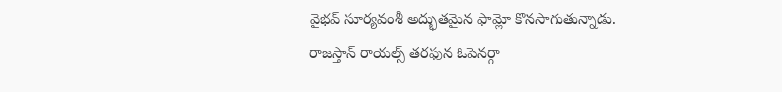వైభవ్ సూర్యవంశీ అద్భుతమైన ఫామ్లో కొనసాగుతున్నాడు. రాజస్తాన్ రాయల్స్ తరఫున ఓపెనర్గా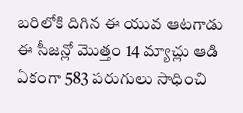బరిలోకి దిగిన ఈ యువ ఆటగాడు ఈ సీజన్లో మొత్తం 14 మ్యాచ్లు ఆడి ఏకంగా 583 పరుగులు సాధించి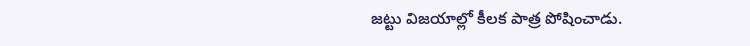జట్టు విజయాల్లో కీలక పాత్ర పోషించాడు.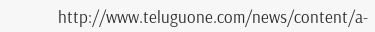http://www.teluguone.com/news/content/a-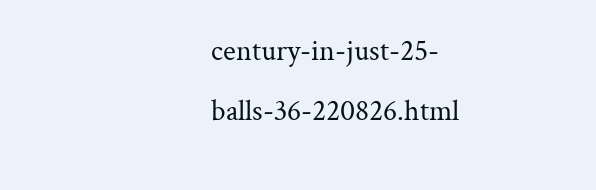century-in-just-25-balls-36-220826.html